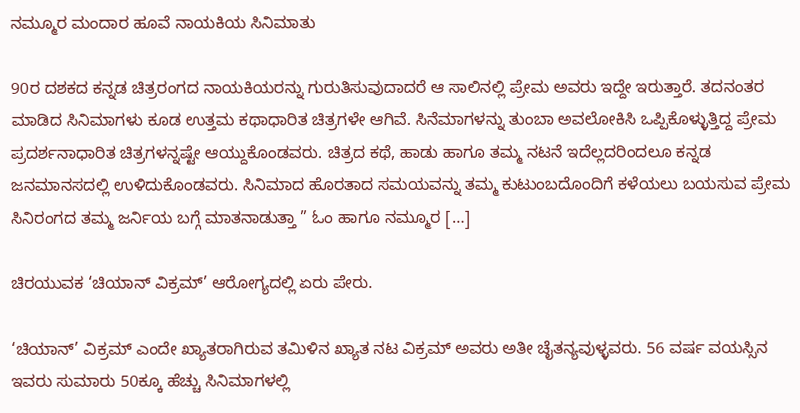ನಮ್ಮೂರ ಮಂದಾರ ಹೂವೆ ನಾಯಕಿಯ ಸಿನಿಮಾತು

90ರ ದಶಕದ ಕನ್ನಡ ಚಿತ್ರರಂಗದ ನಾಯಕಿಯರನ್ನು ಗುರುತಿಸುವುದಾದರೆ ಆ ಸಾಲಿನಲ್ಲಿ ಪ್ರೇಮ ಅವರು ಇದ್ದೇ ಇರುತ್ತಾರೆ. ತದನಂತರ ಮಾಡಿದ ಸಿನಿಮಾಗಳು ಕೂಡ ಉತ್ತಮ ಕಥಾಧಾರಿತ ಚಿತ್ರಗಳೇ ಆಗಿವೆ. ಸಿನೆಮಾಗಳನ್ನು ತುಂಬಾ ಅವಲೋಕಿಸಿ ಒಪ್ಪಿಕೊಳ್ಳುತ್ತಿದ್ದ ಪ್ರೇಮ ಪ್ರದರ್ಶನಾಧಾರಿತ ಚಿತ್ರಗಳನ್ನಷ್ಟೇ ಆಯ್ದುಕೊಂಡವರು. ಚಿತ್ರದ ಕಥೆ, ಹಾಡು ಹಾಗೂ ತಮ್ಮ ನಟನೆ ಇದೆಲ್ಲದರಿಂದಲೂ ಕನ್ನಡ ಜನಮಾನಸದಲ್ಲಿ ಉಳಿದುಕೊಂಡವರು. ಸಿನಿಮಾದ ಹೊರತಾದ ಸಮಯವನ್ನು ತಮ್ಮ ಕುಟುಂಬದೊಂದಿಗೆ ಕಳೆಯಲು ಬಯಸುವ ಪ್ರೇಮ ಸಿನಿರಂಗದ ತಮ್ಮ ಜರ್ನಿಯ ಬಗ್ಗೆ ಮಾತನಾಡುತ್ತಾ ” ಓಂ ಹಾಗೂ ನಮ್ಮೂರ […]

ಚಿರಯುವಕ ‘ಚಿಯಾನ್ ವಿಕ್ರಮ್’ ಆರೋಗ್ಯದಲ್ಲಿ ಏರು ಪೇರು.

‘ಚಿಯಾನ್’ ವಿಕ್ರಮ್ ಎಂದೇ ಖ್ಯಾತರಾಗಿರುವ ತಮಿಳಿನ ಖ್ಯಾತ ನಟ ವಿಕ್ರಮ್ ಅವರು ಅತೀ ಚೈತನ್ಯವುಳ್ಳವರು. 56 ವರ್ಷ ವಯಸ್ಸಿನ ಇವರು ಸುಮಾರು 50ಕ್ಕೂ ಹೆಚ್ಚು ಸಿನಿಮಾಗಳಲ್ಲಿ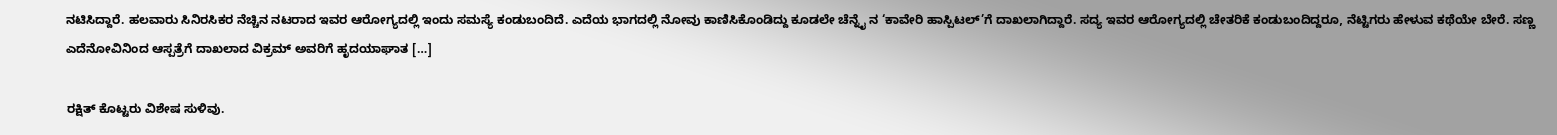ನಟಿಸಿದ್ದಾರೆ. ಹಲವಾರು ಸಿನಿರಸಿಕರ ನೆಚ್ಚಿನ ನಟರಾದ ಇವರ ಆರೋಗ್ಯದಲ್ಲಿ ಇಂದು ಸಮಸ್ಯೆ ಕಂಡುಬಂದಿದೆ. ಎದೆಯ ಭಾಗದಲ್ಲಿ ನೋವು ಕಾಣಿಸಿಕೊಂಡಿದ್ದು ಕೂಡಲೇ ಚೆನ್ನೈ ನ ‘ಕಾವೇರಿ ಹಾಸ್ಪಿಟಲ್’ಗೆ ದಾಖಲಾಗಿದ್ದಾರೆ. ಸದ್ಯ ಇವರ ಆರೋಗ್ಯದಲ್ಲಿ ಚೇತರಿಕೆ ಕಂಡುಬಂದಿದ್ದರೂ, ನೆಟ್ಟಿಗರು ಹೇಳುವ ಕಥೆಯೇ ಬೇರೆ. ಸಣ್ಣ ಎದೆನೋವಿನಿಂದ ಆಸ್ಪತ್ರೆಗೆ ದಾಖಲಾದ ವಿಕ್ರಮ್ ಅವರಿಗೆ ಹೃದಯಾಘಾತ […]

ರಕ್ಷಿತ್ ಕೊಟ್ಟರು ವಿಶೇಷ ಸುಳಿವು.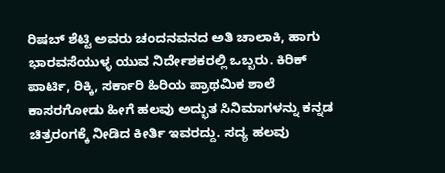ರಿಷಬ್ ಶೆಟ್ಟಿ ಅವರು ಚಂದನವನದ ಅತಿ ಚಾಲಾಕಿ, ಹಾಗು ಭಾರವಸೆಯುಳ್ಳ ಯುವ ನಿರ್ದೇಶಕರಲ್ಲಿ ಒಬ್ಬರು. ಕಿರಿಕ್ ಪಾರ್ಟಿ, ರಿಕ್ಕಿ, ಸರ್ಕಾರಿ ಹಿರಿಯ ಪ್ರಾಥಮಿಕ ಶಾಲೆ ಕಾಸರಗೋಡು ಹೀಗೆ ಹಲವು ಅದ್ಭುತ ಸಿನಿಮಾಗಳನ್ನು ಕನ್ನಡ ಚಿತ್ರರಂಗಕ್ಕೆ ನೀಡಿದ ಕೀರ್ತಿ ಇವರದ್ದು. ಸದ್ಯ ಹಲವು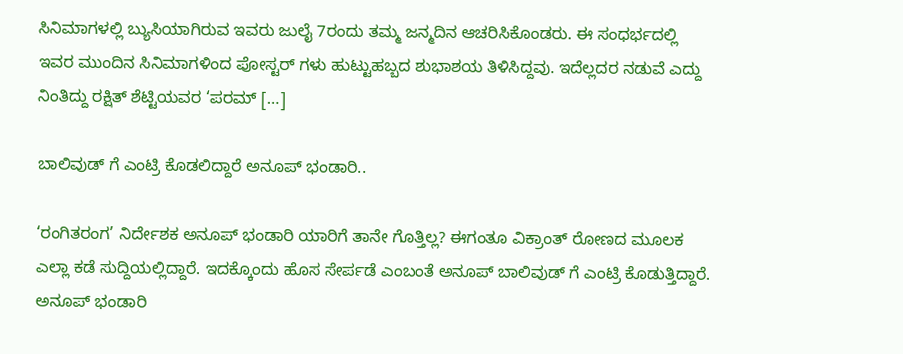ಸಿನಿಮಾಗಳಲ್ಲಿ ಬ್ಯುಸಿಯಾಗಿರುವ ಇವರು ಜುಲೈ 7ರಂದು ತಮ್ಮ ಜನ್ಮದಿನ ಆಚರಿಸಿಕೊಂಡರು. ಈ ಸಂಧರ್ಭದಲ್ಲಿ ಇವರ ಮುಂದಿನ ಸಿನಿಮಾಗಳಿಂದ ಪೋಸ್ಟರ್ ಗಳು ಹುಟ್ಟುಹಬ್ಬದ ಶುಭಾಶಯ ತಿಳಿಸಿದ್ದವು. ಇದೆಲ್ಲದರ ನಡುವೆ ಎದ್ದು ನಿಂತಿದ್ದು ರಕ್ಷಿತ್ ಶೆಟ್ಟಿಯವರ ‘ಪರಮ್ […]

ಬಾಲಿವುಡ್ ಗೆ ಎಂಟ್ರಿ ಕೊಡಲಿದ್ದಾರೆ ಅನೂಪ್ ಭಂಡಾರಿ..

‘ರಂಗಿತರಂಗ’ ನಿರ್ದೇಶಕ ಅನೂಪ್ ಭಂಡಾರಿ ಯಾರಿಗೆ ತಾನೇ ಗೊತ್ತಿಲ್ಲ? ಈಗಂತೂ ವಿಕ್ರಾಂತ್ ರೋಣದ ಮೂಲಕ ಎಲ್ಲಾ ಕಡೆ ಸುದ್ದಿಯಲ್ಲಿದ್ದಾರೆ. ಇದಕ್ಕೊಂದು ಹೊಸ ಸೇರ್ಪಡೆ ಎಂಬಂತೆ ಅನೂಪ್ ಬಾಲಿವುಡ್ ಗೆ ಎಂಟ್ರಿ ಕೊಡುತ್ತಿದ್ದಾರೆ. ಅನೂಪ್ ಭಂಡಾರಿ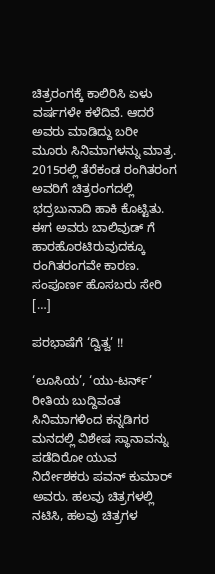ಚಿತ್ರರಂಗಕ್ಕೆ ಕಾಲಿರಿಸಿ ಏಳು ವರ್ಷಗಳೇ ಕಳೆದಿವೆ. ಆದರೆ ಅವರು ಮಾಡಿದ್ದು ಬರೀ ಮೂರು ಸಿನಿಮಾಗಳನ್ನು ಮಾತ್ರ. 2015ರಲ್ಲಿ ತೆರೆಕಂಡ ರಂಗಿತರಂಗ ಅವರಿಗೆ ಚಿತ್ರರಂಗದಲ್ಲಿ ಭದ್ರಬುನಾದಿ ಹಾಕಿ ಕೊಟ್ಟಿತು. ಈಗ ಅವರು ಬಾಲಿವುಡ್ ಗೆ ಹಾರಹೊರಟಿರುವುದಕ್ಕೂ ರಂಗಿತರಂಗವೇ ಕಾರಣ. ಸಂಪೂರ್ಣ ಹೊಸಬರು ಸೇರಿ […]

ಪರಭಾಷೆಗೆ ‘ದ್ವಿತ್ವ’ !!

‘ಲೂಸಿಯ’, ‘ಯು-ಟರ್ನ್’ ರೀತಿಯ ಬುದ್ದಿವಂತ ಸಿನಿಮಾಗಳಿಂದ ಕನ್ನಡಿಗರ ಮನದಲ್ಲಿ ವಿಶೇಷ ಸ್ಥಾನಾವನ್ನು ಪಡೆದಿರೋ ಯುವ ನಿರ್ದೇಶಕರು ಪವನ್ ಕುಮಾರ್ ಅವರು. ಹಲವು ಚಿತ್ರಗಳಲ್ಲಿ ನಟಿಸಿ, ಹಲವು ಚಿತ್ರಗಳ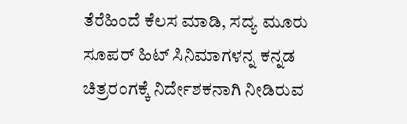ತೆರೆಹಿಂದೆ ಕೆಲಸ ಮಾಡಿ, ಸದ್ಯ ಮೂರು ಸೂಪರ್ ಹಿಟ್ ಸಿನಿಮಾಗಳನ್ನ ಕನ್ನಡ ಚಿತ್ರರಂಗಕ್ಕೆ ನಿರ್ದೇಶಕನಾಗಿ ನೀಡಿರುವ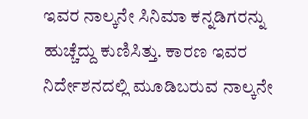ಇವರ ನಾಲ್ಕನೇ ಸಿನಿಮಾ ಕನ್ನಡಿಗರನ್ನು ಹುಚ್ಚೆದ್ದು ಕುಣಿಸಿತ್ತು. ಕಾರಣ ಇವರ ನಿರ್ದೇಶನದಲ್ಲಿ ಮೂಡಿಬರುವ ನಾಲ್ಕನೇ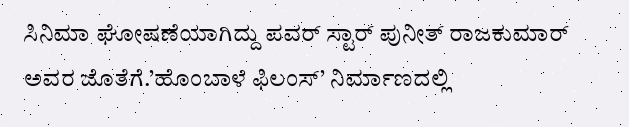ಸಿನಿಮಾ ಘೋಷಣೆಯಾಗಿದ್ದು ಪವರ್ ಸ್ಟಾರ್ ಪುನೀತ್ ರಾಜಕುಮಾರ್ ಅವರ ಜೊತೆಗೆ.’ಹೊಂಬಾಳೆ ಫಿಲಂಸ್’ ನಿರ್ಮಾಣದಲ್ಲಿ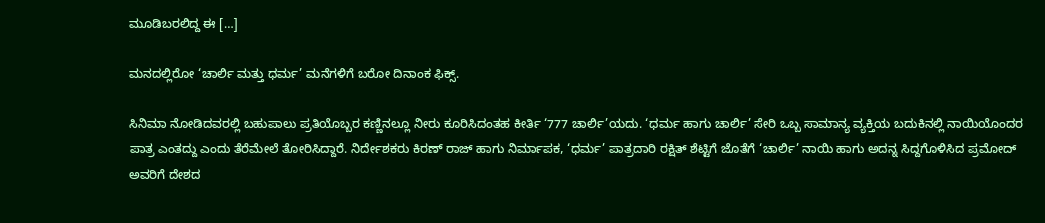ಮೂಡಿಬರಲಿದ್ದ ಈ […]

ಮನದಲ್ಲಿರೋ ‘ಚಾರ್ಲಿ ಮತ್ತು ಧರ್ಮ’ ಮನೆಗಳಿಗೆ ಬರೋ ದಿನಾಂಕ ಫಿಕ್ಸ್.

ಸಿನಿಮಾ ನೋಡಿದವರಲ್ಲಿ ಬಹುಪಾಲು ಪ್ರತಿಯೊಬ್ಬರ ಕಣ್ಣಿನಲ್ಲೂ ನೀರು ಕೂರಿಸಿದಂತಹ ಕೀರ್ತಿ ‘777 ಚಾರ್ಲಿ’ಯದು. ‘ಧರ್ಮ ಹಾಗು ಚಾರ್ಲಿ’ ಸೇರಿ ಒಬ್ಬ ಸಾಮಾನ್ಯ ವ್ಯಕ್ತಿಯ ಬದುಕಿನಲ್ಲಿ ನಾಯಿಯೊಂದರ ಪಾತ್ರ ಎಂತದ್ದು ಎಂದು ತೆರೆಮೇಲೆ ತೋರಿಸಿದ್ದಾರೆ. ನಿರ್ದೇಶಕರು ಕಿರಣ್ ರಾಜ್ ಹಾಗು ನಿರ್ಮಾಪಕ, ‘ಧರ್ಮ’ ಪಾತ್ರದಾರಿ ರಕ್ಷಿತ್ ಶೆಟ್ಟಿಗೆ ಜೊತೆಗೆ ‘ಚಾರ್ಲಿ’ ನಾಯಿ ಹಾಗು ಅದನ್ನ ಸಿದ್ದಗೊಳಿಸಿದ ಪ್ರಮೋದ್ ಅವರಿಗೆ ದೇಶದ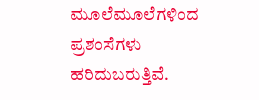ಮೂಲೆಮೂಲೆಗಳಿಂದ ಪ್ರಶಂಸೆಗಳು ಹರಿದುಬರುತ್ತಿವೆ.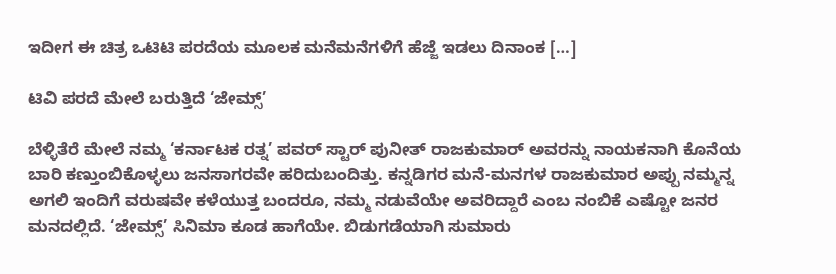ಇದೀಗ ಈ ಚಿತ್ರ ಒಟಿಟಿ ಪರದೆಯ ಮೂಲಕ ಮನೆಮನೆಗಳಿಗೆ ಹೆಜ್ಜೆ ಇಡಲು ದಿನಾಂಕ […]

ಟಿವಿ ಪರದೆ ಮೇಲೆ ಬರುತ್ತಿದೆ ‘ಜೇಮ್ಸ್’

ಬೆಳ್ಳಿತೆರೆ ಮೇಲೆ ನಮ್ಮ ‘ಕರ್ನಾಟಕ ರತ್ನ’ ಪವರ್ ಸ್ಟಾರ್ ಪುನೀತ್ ರಾಜಕುಮಾರ್ ಅವರನ್ನು ನಾಯಕನಾಗಿ ಕೊನೆಯ ಬಾರಿ ಕಣ್ತುಂಬಿಕೊಳ್ಳಲು ಜನಸಾಗರವೇ ಹರಿದುಬಂದಿತ್ತು. ಕನ್ನಡಿಗರ ಮನೆ-ಮನಗಳ ರಾಜಕುಮಾರ ಅಪ್ಪು ನಮ್ಮನ್ನ ಅಗಲಿ ಇಂದಿಗೆ ವರುಷವೇ ಕಳೆಯುತ್ತ ಬಂದರೂ, ನಮ್ಮ ನಡುವೆಯೇ ಅವರಿದ್ದಾರೆ ಎಂಬ ನಂಬಿಕೆ ಎಷ್ಟೋ ಜನರ ಮನದಲ್ಲಿದೆ. ‘ಜೇಮ್ಸ್’ ಸಿನಿಮಾ ಕೂಡ ಹಾಗೆಯೇ. ಬಿಡುಗಡೆಯಾಗಿ ಸುಮಾರು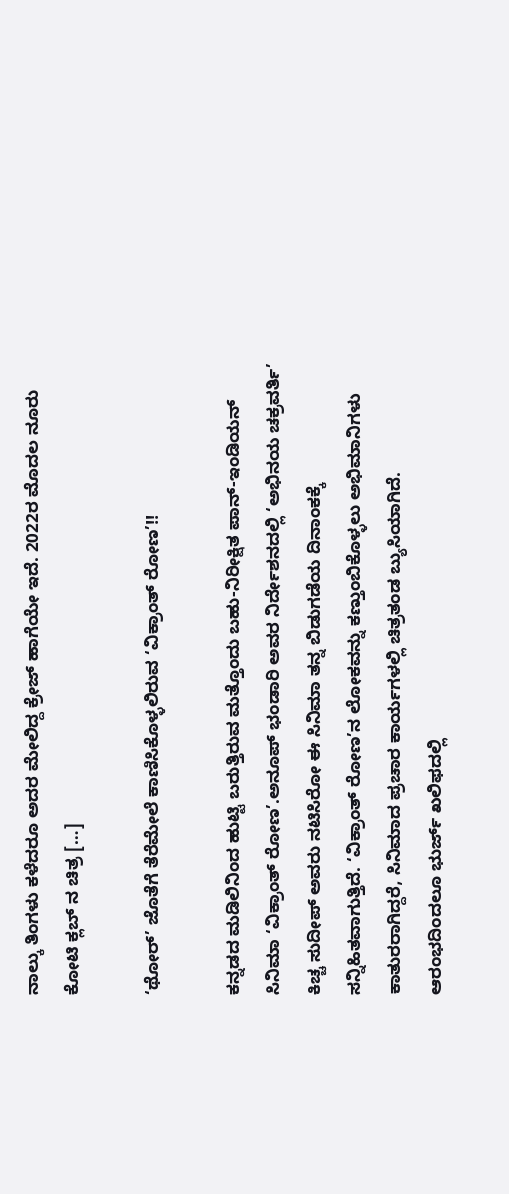ನಾಲ್ಕು ತಿಂಗಳು ಕಳೆದರೂ ಅದರ ಮೇಲಿದ್ದ ಕ್ರೇಜ್ ಹಾಗೆಯೇ ಇದೆ. 2022ರ ಮೊದಲ ನೂರು ಕೋಟಿ ಕ್ಲಬ್ ನ ಚಿತ್ರ […]

‘ಥೋರ್’ ಜೊತೆಗೆ ತೆರೆಮೇಲೆ ಕಾಣಿಸಿಕೊಳ್ಳಲಿರುವ ‘ವಿಕ್ರಾಂತ್ ರೋಣ’!!

ಕನ್ನಡದ ಮಡಿಲಿನಿಂದ ಹುಟ್ಟಿ ಬರುತ್ತಿರುವ ಮತ್ತೊಂದು ಬಹು-ನಿರೀಕ್ಷಿತ ಪಾನ್-ಇಂಡಿಯನ್ ಸಿನಿಮಾ ‘ವಿಕ್ರಾಂತ್ ರೋಣ’.ಅನೂಪ್ ಭಂಡಾರಿ ಅವರ ನಿರ್ದೇಶನದಲ್ಲಿ ‘ಅಭಿನಯ ಚಕ್ರವರ್ತಿ’ ಕಿಚ್ಚ ಸುದೀಪ್ ಅವರು ನಟಿಸಿರೋ ಈ ಸಿನಿಮಾ ತನ್ನ ಬಿಡುಗಡೆಯ ದಿನಾಂಕಕ್ಕೆ ಸನ್ನಿಹಿತವಾಗುತ್ತಿದೆ. ‘ವಿಕ್ರಾಂತ್ ರೋಣ’ನ ಲೋಕವನ್ನು ಕಣ್ತುಂಬಿಕೊಳ್ಳಲು ಅಭಿಮಾನಿಗಳು ಕಾತುರರಾಗಿದ್ದರೆ, ಸಿನಿಮಾದ ಪ್ರಚಾರ ಕಾರ್ಯಗಳಲ್ಲಿ ಚಿತ್ರತಂಡ ಬ್ಯುಸಿಯಾಗಿದೆ. ಆರಂಭದಿಂದಲೂ ಭುರ್ಜ್ ಖಲಿಫದಲ್ಲಿ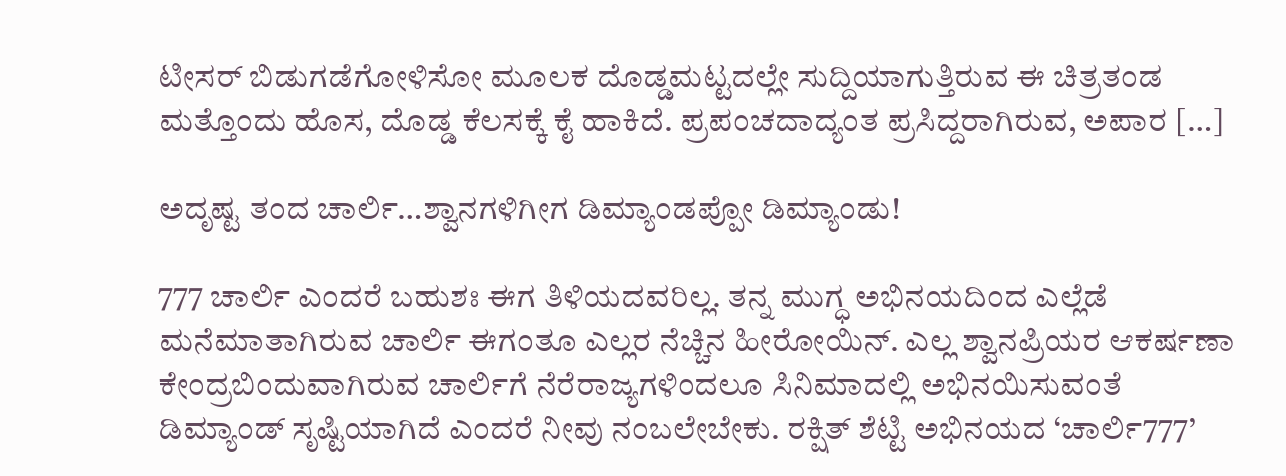ಟೀಸರ್ ಬಿಡುಗಡೆಗೋಳಿಸೋ ಮೂಲಕ ದೊಡ್ಡಮಟ್ಟದಲ್ಲೇ ಸುದ್ದಿಯಾಗುತ್ತಿರುವ ಈ ಚಿತ್ರತಂಡ ಮತ್ತೊಂದು ಹೊಸ, ದೊಡ್ಡ ಕೆಲಸಕ್ಕೆ ಕೈ ಹಾಕಿದೆ. ಪ್ರಪಂಚದಾದ್ಯಂತ ಪ್ರಸಿದ್ದರಾಗಿರುವ, ಅಪಾರ […]

ಅದೃಷ್ಟ ತಂದ ಚಾರ್ಲಿ…ಶ್ವಾನಗಳಿಗೀಗ ಡಿಮ್ಯಾಂಡಪ್ಪೋ ಡಿಮ್ಯಾಂಡು!

777 ಚಾರ್ಲಿ ಎಂದರೆ ಬಹುಶಃ ಈಗ ತಿಳಿಯದವರಿಲ್ಲ. ತನ್ನ ಮುಗ್ಧ ಅಭಿನಯದಿಂದ ಎಲ್ಲೆಡೆ ಮನೆಮಾತಾಗಿರುವ ಚಾರ್ಲಿ ಈಗಂತೂ ಎಲ್ಲರ ನೆಚ್ಚಿನ ಹೀರೋಯಿನ್. ಎಲ್ಲ ಶ್ವಾನಪ್ರಿಯರ ಆಕರ್ಷಣಾ ಕೇಂದ್ರಬಿಂದುವಾಗಿರುವ ಚಾರ್ಲಿಗೆ ನೆರೆರಾಜ್ಯಗಳಿಂದಲೂ ಸಿನಿಮಾದಲ್ಲಿ ಅಭಿನಯಿಸುವಂತೆ ಡಿಮ್ಯಾಂಡ್ ಸೃಷ್ಟಿಯಾಗಿದೆ ಎಂದರೆ ನೀವು ನಂಬಲೇಬೇಕು. ರಕ್ಷಿತ್ ಶೆಟ್ಟಿ ಅಭಿನಯದ ‘ಚಾರ್ಲಿ777’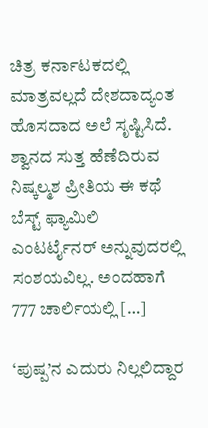ಚಿತ್ರ ಕರ್ನಾಟಕದಲ್ಲಿ ಮಾತ್ರವಲ್ಲದೆ ದೇಶದಾದ್ಯಂತ ಹೊಸದಾದ ಅಲೆ ಸೃಷ್ಟಿಸಿದೆ. ಶ್ವಾನದ ಸುತ್ತ ಹೆಣೆದಿರುವ ನಿಷ್ಕಲ್ಮಶ ಪ್ರೀತಿಯ ಈ ಕಥೆ ಬೆಸ್ಟ್ ಫ್ಯಾಮಿಲಿ ಎಂಟರ್ಟೈನರ್ ಅನ್ನುವುದರಲ್ಲಿ ಸಂಶಯವಿಲ್ಲ. ಅಂದಹಾಗೆ 777 ಚಾರ್ಲಿಯಲ್ಲಿ […]

‘ಪುಷ್ಪ’ನ ಎದುರು ನಿಲ್ಲಲಿದ್ದಾರ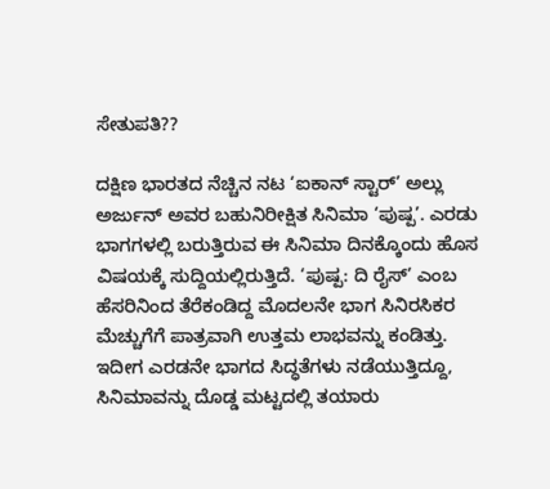ಸೇತುಪತಿ??

ದಕ್ಷಿಣ ಭಾರತದ ನೆಚ್ಚಿನ ನಟ ‘ಐಕಾನ್ ಸ್ಟಾರ್’ ಅಲ್ಲು ಅರ್ಜುನ್ ಅವರ ಬಹುನಿರೀಕ್ಷಿತ ಸಿನಿಮಾ ‘ಪುಷ್ಪ’. ಎರಡು ಭಾಗಗಳಲ್ಲಿ ಬರುತ್ತಿರುವ ಈ ಸಿನಿಮಾ ದಿನಕ್ಕೊಂದು ಹೊಸ ವಿಷಯಕ್ಕೆ ಸುದ್ದಿಯಲ್ಲಿರುತ್ತಿದೆ. ‘ಪುಷ್ಪ: ದಿ ರೈಸ್’ ಎಂಬ ಹೆಸರಿನಿಂದ ತೆರೆಕಂಡಿದ್ದ ಮೊದಲನೇ ಭಾಗ ಸಿನಿರಸಿಕರ ಮೆಚ್ಚುಗೆಗೆ ಪಾತ್ರವಾಗಿ ಉತ್ತಮ ಲಾಭವನ್ನು ಕಂಡಿತ್ತು. ಇದೀಗ ಎರಡನೇ ಭಾಗದ ಸಿದ್ಧತೆಗಳು ನಡೆಯುತ್ತಿದ್ದೂ, ಸಿನಿಮಾವನ್ನು ದೊಡ್ಡ ಮಟ್ಟದಲ್ಲಿ ತಯಾರು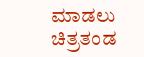ಮಾಡಲು ಚಿತ್ರತಂಡ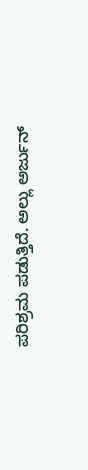ಪರಿಶ್ರಮ ಪಡುತ್ತಿದೆ. ಅಲ್ಲು ಅರ್ಜುನ್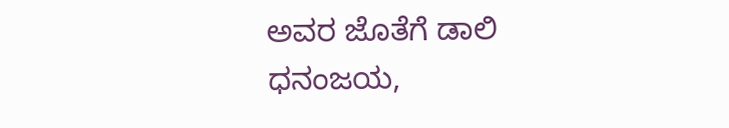ಅವರ ಜೊತೆಗೆ ಡಾಲಿ ಧನಂಜಯ,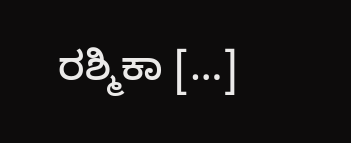ರಶ್ಮಿಕಾ […]